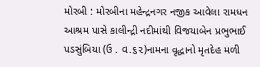મોરબી : મોરબીના મહેન્દ્રનગર નજીક આવેલા રામધન આશ્રમ પાસે કાલીન્દ્રી નદીમાંથી વિજયાબેન પ્રભુભાઈ પડસુંબિયા (ઉ . વ.૬૨)નામના વૃદ્ધાનો મૃતદેહ મળી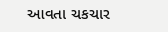આવતા ચકચાર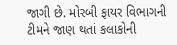જાગી છે. મોરબી ફાયર વિભાગની ટીમને જાણ થતાં કલાકોની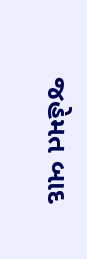જહેમત બાદ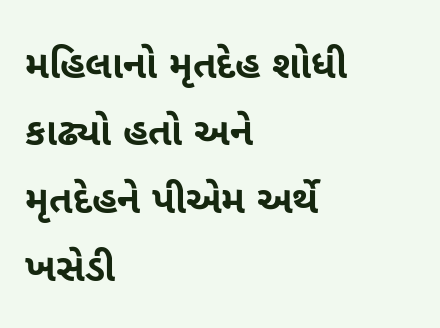મહિલાનો મૃતદેહ શોધી કાઢ્યો હતો અને મૃતદેહને પીએમ અર્થે ખસેડી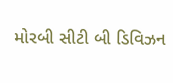મોરબી સીટી બી ડિવિઝન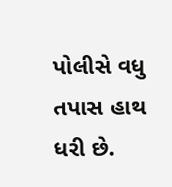પોલીસે વધુ તપાસ હાથ ધરી છે.